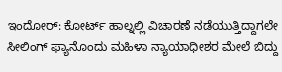ಇಂದೋರ್: ಕೋರ್ಟ್ ಹಾಲ್ನಲ್ಲಿ ವಿಚಾರಣೆ ನಡೆಯುತ್ತಿದ್ದಾಗಲೇ ಸೀಲಿಂಗ್ ಫ್ಯಾನೊಂದು ಮಹಿಳಾ ನ್ಯಾಯಾಧೀಶರ ಮೇಲೆ ಬಿದ್ದು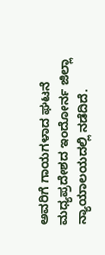ಅವರಿಗೆ ಗಾಯಗಳಾದ ಘಟನೆ ಮಧ್ಯಪ್ರದೇಶದ ಇಂದೋರ್ನ ಜಿಲ್ಲಾ ನ್ಯಾಯಾಲಯದಲ್ಲಿ ನಡೆದಿದೆ.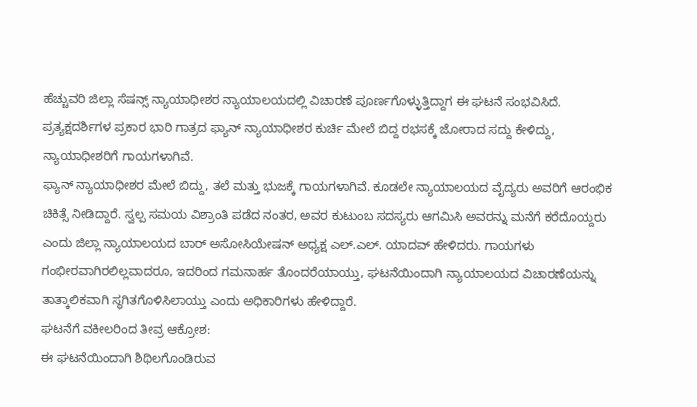ಹೆಚ್ಚುವರಿ ಜಿಲ್ಲಾ ಸೆಷನ್ಸ್ ನ್ಯಾಯಾಧೀಶರ ನ್ಯಾಯಾಲಯದಲ್ಲಿ ವಿಚಾರಣೆ ಪೂರ್ಣಗೊಳ್ಳುತ್ತಿದ್ದಾಗ ಈ ಘಟನೆ ಸಂಭವಿಸಿದೆ. ಪ್ರತ್ಯಕ್ಷದರ್ಶಿಗಳ ಪ್ರಕಾರ ಭಾರಿ ಗಾತ್ರದ ಫ್ಯಾನ್ ನ್ಯಾಯಾಧೀಶರ ಕುರ್ಚಿ ಮೇಲೆ ಬಿದ್ದ ರಭಸಕ್ಕೆ ಜೋರಾದ ಸದ್ದು ಕೇಳಿದ್ದು, ನ್ಯಾಯಾಧೀಶರಿಗೆ ಗಾಯಗಳಾಗಿವೆ.
ಫ್ಯಾನ್ ನ್ಯಾಯಾಧೀಶರ ಮೇಲೆ ಬಿದ್ದು, ತಲೆ ಮತ್ತು ಭುಜಕ್ಕೆ ಗಾಯಗಳಾಗಿವೆ. ಕೂಡಲೇ ನ್ಯಾಯಾಲಯದ ವೈದ್ಯರು ಅವರಿಗೆ ಆರಂಭಿಕ ಚಿಕಿತ್ಸೆ ನೀಡಿದ್ದಾರೆ. ಸ್ವಲ್ಪ ಸಮಯ ವಿಶ್ರಾಂತಿ ಪಡೆದ ನಂತರ, ಅವರ ಕುಟುಂಬ ಸದಸ್ಯರು ಆಗಮಿಸಿ ಅವರನ್ನು ಮನೆಗೆ ಕರೆದೊಯ್ದರು ಎಂದು ಜಿಲ್ಲಾ ನ್ಯಾಯಾಲಯದ ಬಾರ್ ಅಸೋಸಿಯೇಷನ್ ಅಧ್ಯಕ್ಷ ಎಲ್.ಎಲ್. ಯಾದವ್ ಹೇಳಿದರು. ಗಾಯಗಳು ಗಂಭೀರವಾಗಿರಲಿಲ್ಲವಾದರೂ, ಇದರಿಂದ ಗಮನಾರ್ಹ ತೊಂದರೆಯಾಯ್ತು, ಘಟನೆಯಿಂದಾಗಿ ನ್ಯಾಯಾಲಯದ ವಿಚಾರಣೆಯನ್ನು ತಾತ್ಕಾಲಿಕವಾಗಿ ಸ್ಥಗಿತಗೊಳಿಸಿಲಾಯ್ತು ಎಂದು ಅಧಿಕಾರಿಗಳು ಹೇಳಿದ್ದಾರೆ.
ಘಟನೆಗೆ ವಕೀಲರಿಂದ ತೀವ್ರ ಆಕ್ರೋಶ:
ಈ ಘಟನೆಯಿಂದಾಗಿ ಶಿಥಿಲಗೊಂಡಿರುವ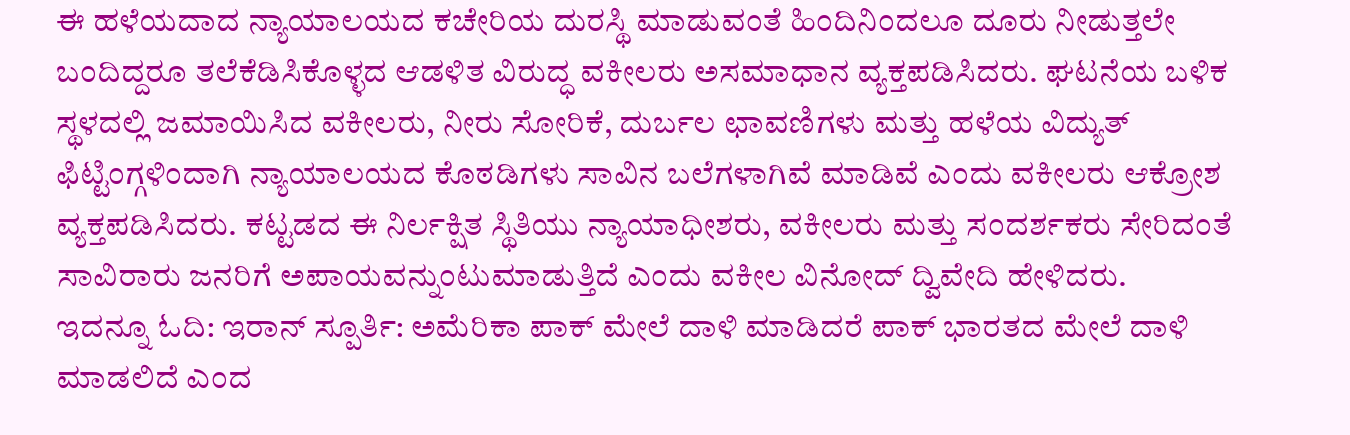ಈ ಹಳೆಯದಾದ ನ್ಯಾಯಾಲಯದ ಕಚೇರಿಯ ದುರಸ್ಥಿ ಮಾಡುವಂತೆ ಹಿಂದಿನಿಂದಲೂ ದೂರು ನೀಡುತ್ತಲೇ ಬಂದಿದ್ದರೂ ತಲೆಕೆಡಿಸಿಕೊಳ್ಳದ ಆಡಳಿತ ವಿರುದ್ಧ ವಕೀಲರು ಅಸಮಾಧಾನ ವ್ಯಕ್ತಪಡಿಸಿದರು. ಘಟನೆಯ ಬಳಿಕ ಸ್ಥಳದಲ್ಲಿ ಜಮಾಯಿಸಿದ ವಕೀಲರು, ನೀರು ಸೋರಿಕೆ, ದುರ್ಬಲ ಛಾವಣಿಗಳು ಮತ್ತು ಹಳೆಯ ವಿದ್ಯುತ್ ಫಿಟ್ಟಿಂಗ್ಗಳಿಂದಾಗಿ ನ್ಯಾಯಾಲಯದ ಕೊಠಡಿಗಳು ಸಾವಿನ ಬಲೆಗಳಾಗಿವೆ ಮಾಡಿವೆ ಎಂದು ವಕೀಲರು ಆಕ್ರೋಶ ವ್ಯಕ್ತಪಡಿಸಿದರು. ಕಟ್ಟಡದ ಈ ನಿರ್ಲಕ್ಷಿತ ಸ್ಥಿತಿಯು ನ್ಯಾಯಾಧೀಶರು, ವಕೀಲರು ಮತ್ತು ಸಂದರ್ಶಕರು ಸೇರಿದಂತೆ ಸಾವಿರಾರು ಜನರಿಗೆ ಅಪಾಯವನ್ನುಂಟುಮಾಡುತ್ತಿದೆ ಎಂದು ವಕೀಲ ವಿನೋದ್ ದ್ವಿವೇದಿ ಹೇಳಿದರು.
ಇದನ್ನೂ ಓದಿ: ಇರಾನ್ ಸ್ಪೂರ್ತಿ: ಅಮೆರಿಕಾ ಪಾಕ್ ಮೇಲೆ ದಾಳಿ ಮಾಡಿದರೆ ಪಾಕ್ ಭಾರತದ ಮೇಲೆ ದಾಳಿ ಮಾಡಲಿದೆ ಎಂದ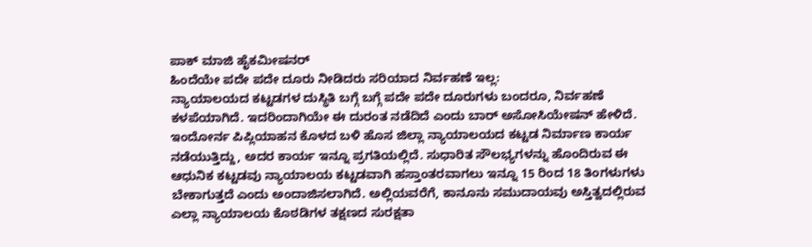ಪಾಕ್ ಮಾಜಿ ಹೈಕಮೀಷನರ್
ಹಿಂದೆಯೇ ಪದೇ ಪದೇ ದೂರು ನೀಡಿದರು ಸರಿಯಾದ ನಿರ್ವಹಣೆ ಇಲ್ಲ:
ನ್ಯಾಯಾಲಯದ ಕಟ್ಟಡಗಳ ದುಸ್ಥಿತಿ ಬಗ್ಗೆ ಬಗ್ಗೆ ಪದೇ ಪದೇ ದೂರುಗಳು ಬಂದರೂ, ನಿರ್ವಹಣೆ ಕಳಪೆಯಾಗಿದೆ. ಇದರಿಂದಾಗಿಯೇ ಈ ದುರಂತ ನಡೆದಿದೆ ಎಂದು ಬಾರ್ ಅಸೋಸಿಯೇಷನ್ ಹೇಳಿದೆ. ಇಂದೋರ್ನ ಪಿಪ್ಲಿಯಾಹನ ಕೊಳದ ಬಳಿ ಹೊಸ ಜಿಲ್ಲಾ ನ್ಯಾಯಾಲಯದ ಕಟ್ಟಡ ನಿರ್ಮಾಣ ಕಾರ್ಯ ನಡೆಯುತ್ತಿದ್ದು, ಅದರ ಕಾರ್ಯ ಇನ್ನೂ ಪ್ರಗತಿಯಲ್ಲಿದೆ. ಸುಧಾರಿತ ಸೌಲಭ್ಯಗಳನ್ನು ಹೊಂದಿರುವ ಈ ಆಧುನಿಕ ಕಟ್ಟಡವು ನ್ಯಾಯಾಲಯ ಕಟ್ಟಡವಾಗಿ ಹಸ್ತಾಂತರವಾಗಲು ಇನ್ನೂ 15 ರಿಂದ 18 ತಿಂಗಳುಗಳು ಬೇಕಾಗುತ್ತದೆ ಎಂದು ಅಂದಾಜಿಸಲಾಗಿದೆ. ಅಲ್ಲಿಯವರೆಗೆ, ಕಾನೂನು ಸಮುದಾಯವು ಅಸ್ತಿತ್ವದಲ್ಲಿರುವ ಎಲ್ಲಾ ನ್ಯಾಯಾಲಯ ಕೊಠಡಿಗಳ ತಕ್ಷಣದ ಸುರಕ್ಷತಾ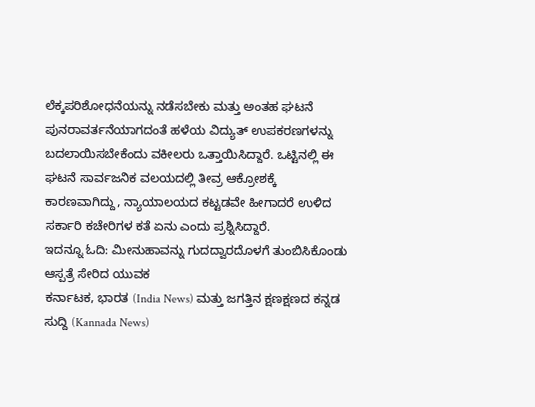ಲೆಕ್ಕಪರಿಶೋಧನೆಯನ್ನು ನಡೆಸಬೇಕು ಮತ್ತು ಅಂತಹ ಘಟನೆ ಪುನರಾವರ್ತನೆಯಾಗದಂತೆ ಹಳೆಯ ವಿದ್ಯುತ್ ಉಪಕರಣಗಳನ್ನು ಬದಲಾಯಿಸಬೇಕೆಂದು ವಕೀಲರು ಒತ್ತಾಯಿಸಿದ್ದಾರೆ. ಒಟ್ಟಿನಲ್ಲಿ ಈ ಘಟನೆ ಸಾರ್ವಜನಿಕ ವಲಯದಲ್ಲಿ ತೀವ್ರ ಆಕ್ರೋಶಕ್ಕೆ ಕಾರಣವಾಗಿದ್ದು, ನ್ಯಾಯಾಲಯದ ಕಟ್ಟಡವೇ ಹೀಗಾದರೆ ಉಳಿದ ಸರ್ಕಾರಿ ಕಚೇರಿಗಳ ಕತೆ ಏನು ಎಂದು ಪ್ರಶ್ನಿಸಿದ್ದಾರೆ.
ಇದನ್ನೂ ಓದಿ: ಮೀನುಹಾವನ್ನು ಗುದದ್ವಾರದೊಳಗೆ ತುಂಬಿಸಿಕೊಂಡು ಆಸ್ಪತ್ರೆ ಸೇರಿದ ಯುವಕ
ಕರ್ನಾಟಕ, ಭಾರತ (India News) ಮತ್ತು ಜಗತ್ತಿನ ಕ್ಷಣಕ್ಷಣದ ಕನ್ನಡ ಸುದ್ದಿ (Kannada News)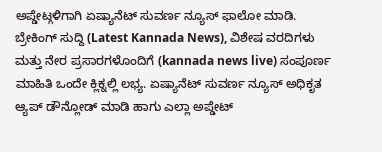ಅಪ್ಡೇಟ್ಗಳಿಗಾಗಿ ಏಷ್ಯಾನೆಟ್ ಸುವರ್ಣ ನ್ಯೂಸ್ ಫಾಲೋ ಮಾಡಿ. ಬ್ರೇಕಿಂಗ್ ಸುದ್ದಿ (Latest Kannada News), ವಿಶೇಷ ವರದಿಗಳು ಮತ್ತು ನೇರ ಪ್ರಸಾರಗಳೊಂದಿಗೆ (kannada news live) ಸಂಪೂರ್ಣ ಮಾಹಿತಿ ಒಂದೇ ಕ್ಲಿಕ್ನಲ್ಲಿ ಲಭ್ಯ. ಏಷ್ಯಾನೆಟ್ ಸುವರ್ಣ ನ್ಯೂಸ್ ಅಧಿಕೃತ ಆ್ಯಪ್ ಡೌನ್ಲೋಡ್ ಮಾಡಿ ಹಾಗು ಎಲ್ಲಾ ಅಪ್ಡೇಟ್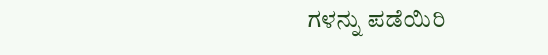ಗಳನ್ನು ಪಡೆಯಿರಿ